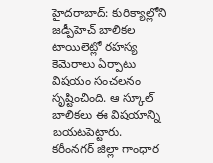హైదరాబాద్: కురిక్యాల్లోని జడ్పీహెచ్ బాలికల టాయిలెట్లో రహస్య కెమెరాలు ఏర్పాటు విషయం సంచలనం సృష్టించింది. ఆ స్కూల్ బాలికలు ఈ విషయాన్ని బయటపెట్టారు.
కరీంనగర్ జిల్లా గాంధార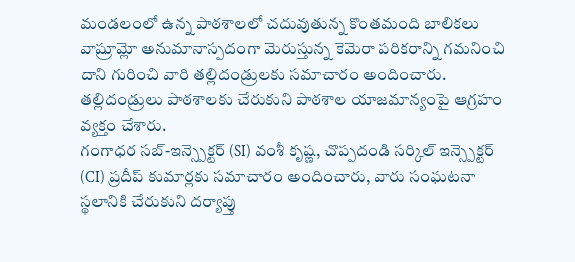మండలంలో ఉన్న పాఠశాలలో చదువుతున్న కొంతమంది బాలికలు వాష్రూమ్లో అనుమానాస్పదంగా మెరుస్తున్న కెమెరా పరికరాన్ని గమనించి దాని గురించి వారి తల్లిదండ్రులకు సమాచారం అందించారు. తల్లిదండ్రులు పాఠశాలకు చేరుకుని పాఠశాల యాజమాన్యంపై ఆగ్రహం వ్యక్తం చేశారు.
గంగాధర సబ్-ఇన్స్పెక్టర్ (SI) వంశీ కృష్ణ, చొప్పదండి సర్కిల్ ఇన్స్పెక్టర్ (CI) ప్రదీప్ కుమార్లకు సమాచారం అందించారు, వారు సంఘటనా స్థలానికి చేరుకుని దర్యాప్తు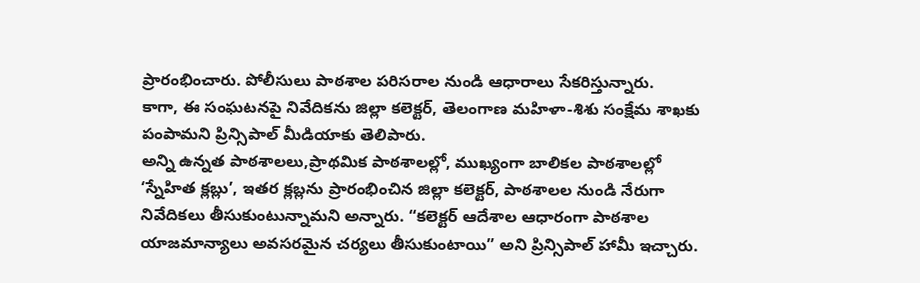ప్రారంభించారు. పోలీసులు పాఠశాల పరిసరాల నుండి ఆధారాలు సేకరిస్తున్నారు.
కాగా, ఈ సంఘటనపై నివేదికను జిల్లా కలెక్టర్, తెలంగాణ మహిళా-శిశు సంక్షేమ శాఖకు పంపామని ప్రిన్సిపాల్ మీడియాకు తెలిపారు.
అన్ని ఉన్నత పాఠశాలలు,ప్రాథమిక పాఠశాలల్లో, ముఖ్యంగా బాలికల పాఠశాలల్లో ‘స్నేహిత క్లబ్లు’, ఇతర క్లబ్లను ప్రారంభించిన జిల్లా కలెక్టర్, పాఠశాలల నుండి నేరుగా నివేదికలు తీసుకుంటున్నామని అన్నారు. “కలెక్టర్ ఆదేశాల ఆధారంగా పాఠశాల యాజమాన్యాలు అవసరమైన చర్యలు తీసుకుంటాయి” అని ప్రిన్సిపాల్ హామీ ఇచ్చారు.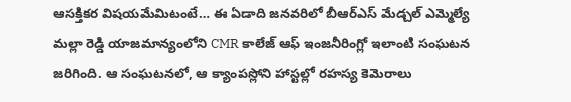ఆసక్తికర విషయమేమిటంటే… ఈ ఏడాది జనవరిలో బీఆర్ఎస్ మేడ్చల్ ఎమ్మెల్యే మల్లా రెడ్డి యాజమాన్యంలోని CMR కాలేజ్ ఆఫ్ ఇంజనీరింగ్లో ఇలాంటి సంఘటన జరిగింది. ఆ సంఘటనలో, ఆ క్యాంపస్లోని హాస్టల్లో రహస్య కెమెరాలు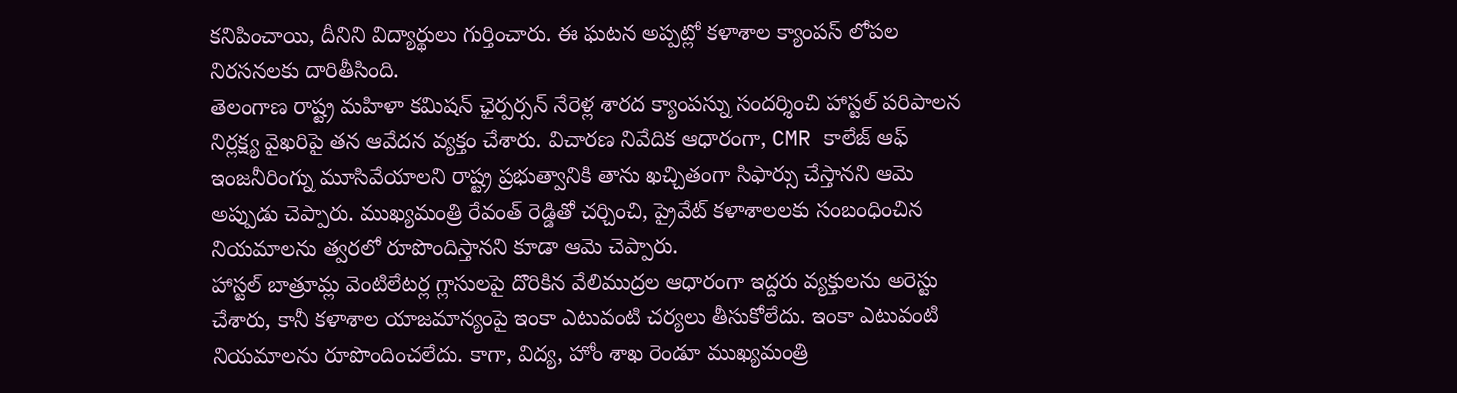కనిపించాయి, దీనిని విద్యార్థులు గుర్తించారు. ఈ ఘటన అప్పట్లో కళాశాల క్యాంపస్ లోపల నిరసనలకు దారితీసింది.
తెలంగాణ రాష్ట్ర మహిళా కమిషన్ ఛైర్పర్సన్ నేరెళ్ల శారద క్యాంపస్ను సందర్శించి హాస్టల్ పరిపాలన నిర్లక్ష్య వైఖరిపై తన ఆవేదన వ్యక్తం చేశారు. విచారణ నివేదిక ఆధారంగా, CMR కాలేజ్ ఆఫ్ ఇంజనీరింగ్ను మూసివేయాలని రాష్ట్ర ప్రభుత్వానికి తాను ఖచ్చితంగా సిఫార్సు చేస్తానని ఆమె అప్పుడు చెప్పారు. ముఖ్యమంత్రి రేవంత్ రెడ్డితో చర్చించి, ప్రైవేట్ కళాశాలలకు సంబంధించిన నియమాలను త్వరలో రూపొందిస్తానని కూడా ఆమె చెప్పారు.
హాస్టల్ బాత్రూమ్ల వెంటిలేటర్ల గ్లాసులపై దొరికిన వేలిముద్రల ఆధారంగా ఇద్దరు వ్యక్తులను అరెస్టు చేశారు, కానీ కళాశాల యాజమాన్యంపై ఇంకా ఎటువంటి చర్యలు తీసుకోలేదు. ఇంకా ఎటువంటి నియమాలను రూపొందించలేదు. కాగా, విద్య, హోం శాఖ రెండూ ముఖ్యమంత్రి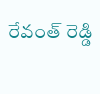రేవంత్ రెడ్డి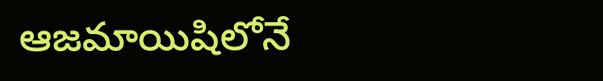ఆజమాయిషిలోనే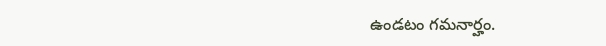ఉండటం గమనార్హం.